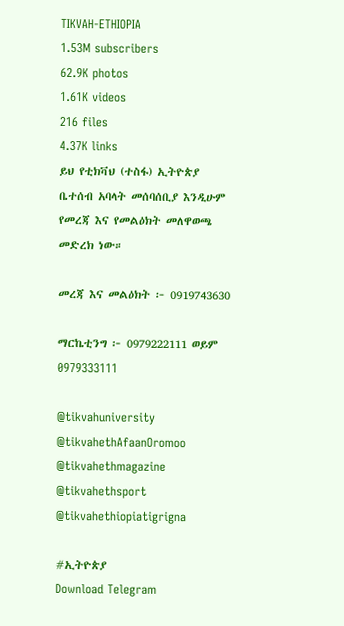TIKVAH-ETHIOPIA
1.53M subscribers
62.9K photos
1.61K videos
216 files
4.37K links
ይህ የቲክቫህ (ተስፋ) ኢትዮጵያ ቤተሰብ አባላት መሰባሰቢያ እንዲሁም የመረጃ እና የመልዕክት መለዋወጫ መድረክ ነው።

መረጃ እና መልዕክት ፦ 0919743630

ማርኬቲንግ ፦ 0979222111 ወይም
0979333111

@tikvahuniversity
@tikvahethAfaanOromoo
@tikvahethmagazine
@tikvahethsport
@tikvahethiopiatigrigna

#ኢትዮጵያ
Download Telegram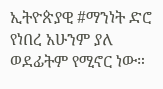ኢትዮጵያዊ #ማንነት ድሮ የነበረ አሁንም ያለ ወደፊትም የሚኖር ነው።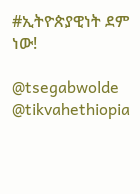#ኢትዮጵያዊነት ደም ነው!

@tsegabwolde @tikvahethiopia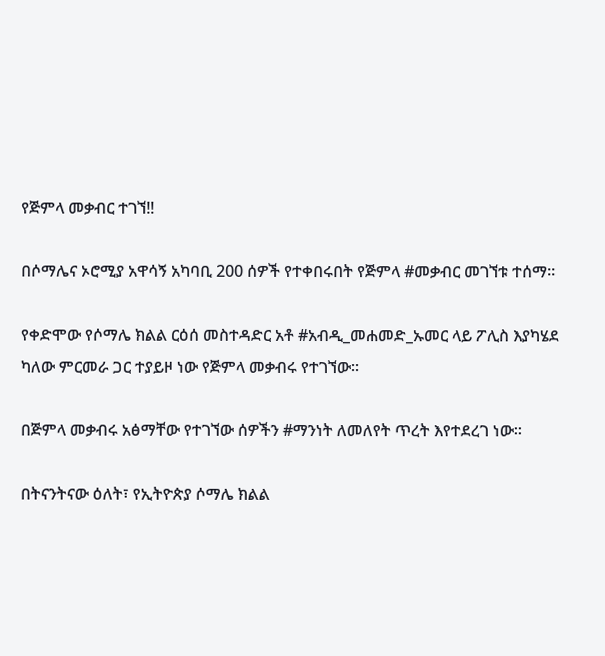የጅምላ መቃብር ተገኘ‼

በሶማሌና ኦሮሚያ አዋሳኝ አካባቢ 200 ሰዎች የተቀበሩበት የጅምላ #መቃብር መገኘቱ ተሰማ።

የቀድሞው የሶማሌ ክልል ርዕሰ መስተዳድር አቶ #አብዲ_መሐመድ_ኡመር ላይ ፖሊስ እያካሄደ ካለው ምርመራ ጋር ተያይዞ ነው የጅምላ መቃብሩ የተገኘው፡፡

በጅምላ መቃብሩ አፅማቸው የተገኘው ሰዎችን #ማንነት ለመለየት ጥረት እየተደረገ ነው፡፡

በትናንትናው ዕለት፣ የኢትዮጵያ ሶማሌ ክልል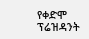የቀድሞ ፕሬዝዳንት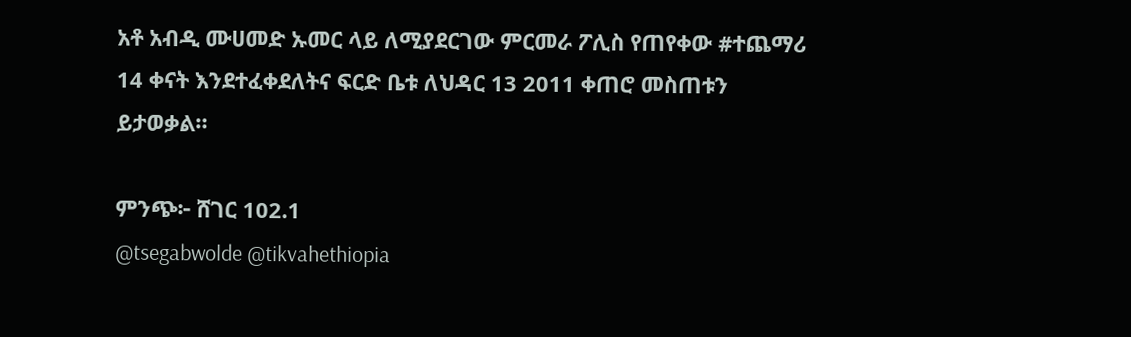አቶ አብዲ ሙሀመድ ኡመር ላይ ለሚያደርገው ምርመራ ፖሊስ የጠየቀው #ተጨማሪ 14 ቀናት እንደተፈቀደለትና ፍርድ ቤቱ ለህዳር 13 2011 ቀጠሮ መስጠቱን ይታወቃል።

ምንጭ፦ ሸገር 102.1
@tsegabwolde @tikvahethiopia